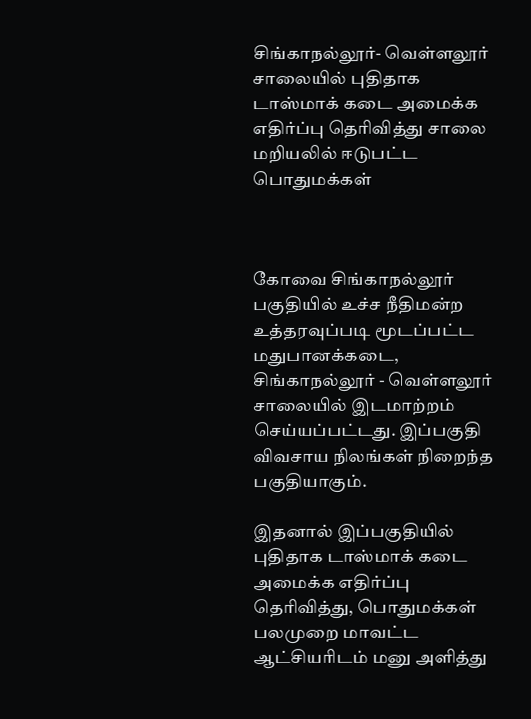சிங்காநல்லூர்- வெள்ளலூர் சாலையில் புதிதாக டாஸ்மாக் கடை அமைக்க எதிர்ப்பு தெரிவித்து சாலை மறியலில் ஈடுபட்ட பொதுமக்கள்



கோவை சிங்காநல்லூர் பகுதியில் உச்ச நீதிமன்ற உத்தரவுப்படி மூடப்பட்ட மதுபானக்கடை, சிங்காநல்லூர் - வெள்ளலூர் சாலையில் இடமாற்றம் செய்யப்பட்டது. இப்பகுதி விவசாய நிலங்கள் நிறைந்த பகுதியாகும்.

இதனால் இப்பகுதியில் புதிதாக டாஸ்மாக் கடை அமைக்க எதிர்ப்பு தெரிவித்து, பொதுமக்கள் பலமுறை மாவட்ட ஆட்சியரிடம் மனு அளித்து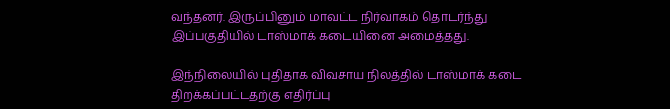வந்தனர். இருப்பினும் மாவட்ட நிர்வாகம் தொடர்ந்து இப்பகுதியில் டாஸ்மாக் கடையினை அமைத்தது.

இந்நிலையில் புதிதாக விவசாய நிலத்தில் டாஸ்மாக் கடை திறக்கப்பட்டதற்கு எதிர்ப்பு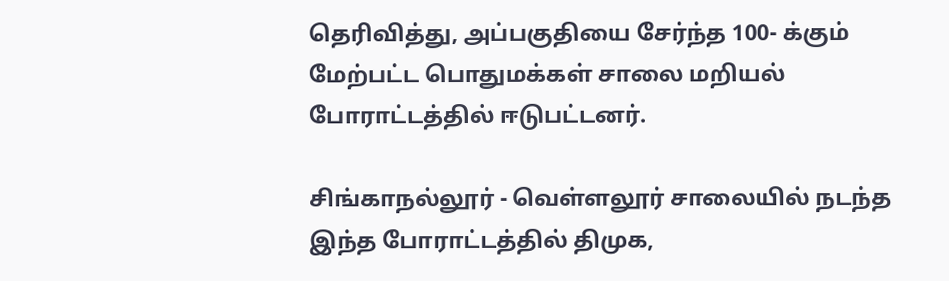தெரிவித்து, அப்பகுதியை சேர்ந்த 100- க்கும் மேற்பட்ட பொதுமக்கள் சாலை மறியல் போராட்டத்தில் ஈடுபட்டனர்.

சிங்காநல்லூர் - வெள்ளலூர் சாலையில் நடந்த இந்த போராட்டத்தில் திமுக,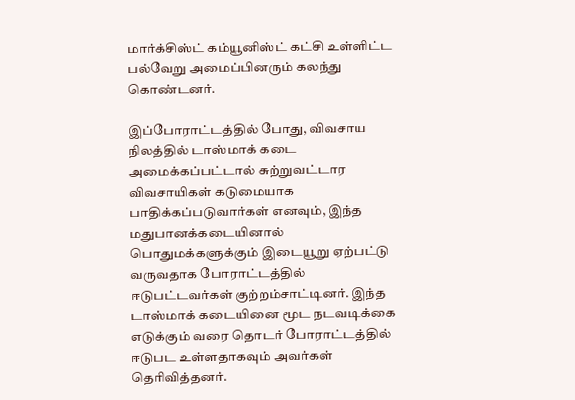மார்க்சிஸ்ட் கம்யூனிஸ்ட் கட்சி உள்ளிட்ட பல்வேறு அமைப்பினரும் கலந்து கொண்டனர்.

இப்போராட்டத்தில் போது, விவசாய நிலத்தில் டாஸ்மாக் கடை அமைக்கப்பட்டால் சுற்றுவட்டார விவசாயிகள் கடுமையாக பாதிக்கப்படுவார்கள் எனவும், இந்த மதுபானக்கடையினால் பொதுமக்களுக்கும் இடையூறு ஏற்பட்டு வருவதாக போராட்டத்தில் ஈடுபட்டவர்கள் குற்றம்சாட்டினர். இந்த டாஸ்மாக் கடையினை மூட நடவடிக்கை எடுக்கும் வரை தொடர் போராட்டத்தில் ஈடுபட உள்ளதாகவும் அவர்கள் தெரிவித்தனர்.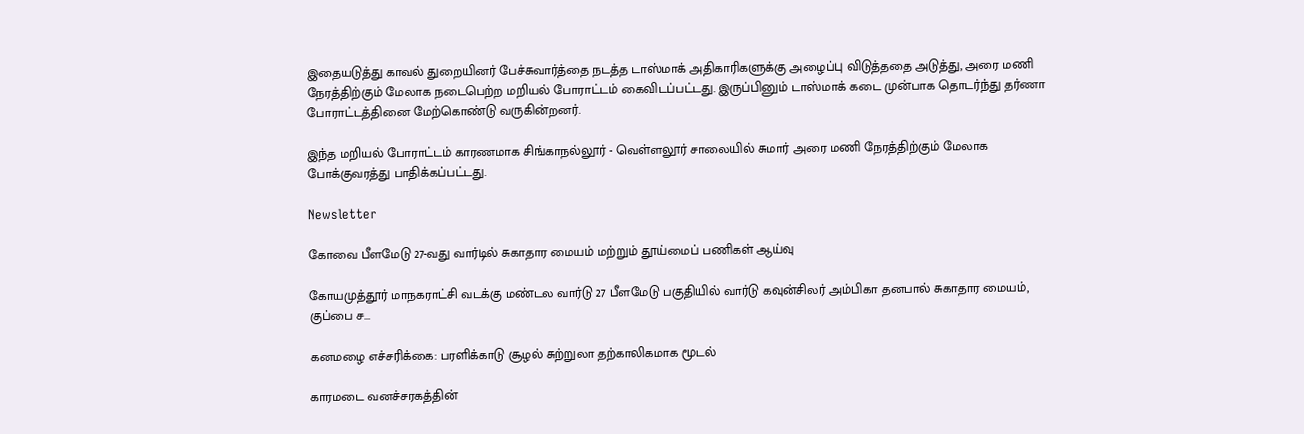இதையடுத்து காவல் துறையினர் பேச்சுவார்த்தை நடத்த டாஸ்மாக் அதிகாரிகளுக்கு அழைப்பு விடுத்ததை அடுத்து, அரை மணி நேரத்திற்கும் மேலாக நடைபெற்ற மறியல் போராட்டம் கைவிடப்பட்டது. இருப்பினும் டாஸ்மாக் கடை முன்பாக தொடர்ந்து தர்ணா போராட்டத்தினை மேற்கொண்டு வருகின்றனர்.

இந்த மறியல் போராட்டம் காரணமாக சிங்காநல்லூர் - வெள்ளலூர் சாலையில் சுமார் அரை மணி நேரத்திற்கும் மேலாக போக்குவரத்து பாதிக்கப்பட்டது.

Newsletter

கோவை பீளமேடு 27-வது வார்டில் சுகாதார மையம் மற்றும் தூய்மைப் பணிகள் ஆய்வு

கோயமுத்தூர் மாநகராட்சி வடக்கு மண்டல வார்டு 27 பீளமேடு பகுதியில் வார்டு கவுன்சிலர் அம்பிகா தனபால் சுகாதார மையம், குப்பை ச...

கனமழை எச்சரிக்கை: பரளிக்காடு சூழல் சுற்றுலா தற்காலிகமாக மூடல்

காரமடை வனச்சரகத்தின்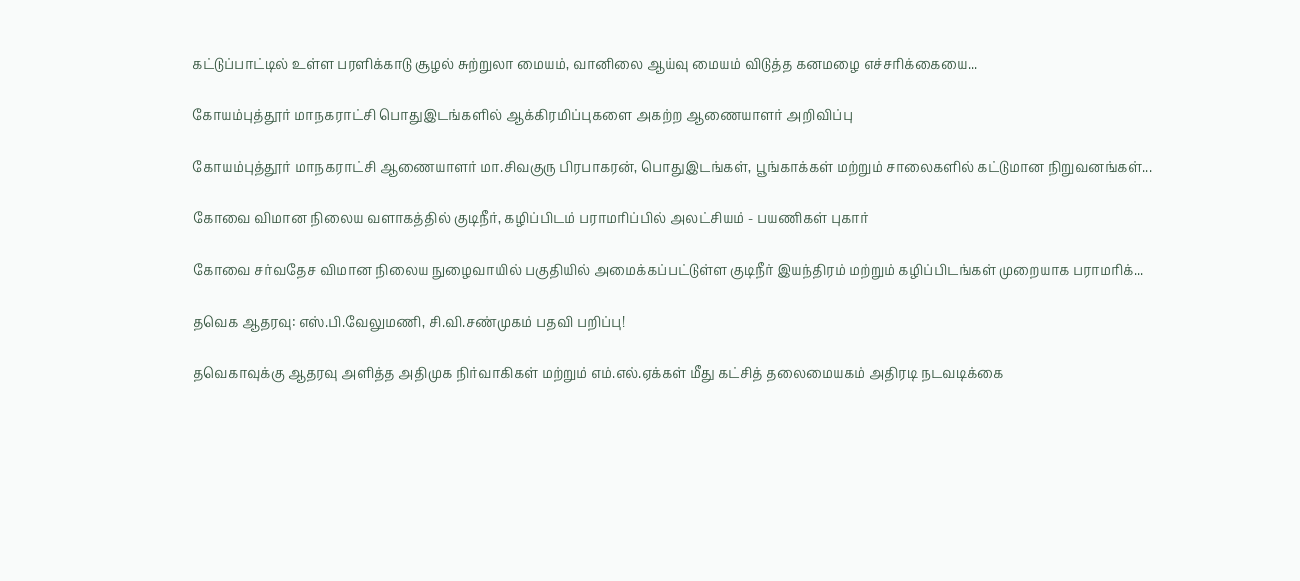கட்டுப்பாட்டில் உள்ள பரளிக்காடு சூழல் சுற்றுலா மையம், வானிலை ஆய்வு மையம் விடுத்த கனமழை எச்சரிக்கையை...

கோயம்புத்தூர் மாநகராட்சி பொதுஇடங்களில் ஆக்கிரமிப்புகளை அகற்ற ஆணையாளர் அறிவிப்பு

கோயம்புத்தூர் மாநகராட்சி ஆணையாளர் மா.சிவகுரு பிரபாகரன், பொதுஇடங்கள், பூங்காக்கள் மற்றும் சாலைகளில் கட்டுமான நிறுவனங்கள்...

கோவை விமான நிலைய வளாகத்தில் குடிநீர், கழிப்பிடம் பராமரிப்பில் அலட்சியம் - பயணிகள் புகார்

கோவை சர்வதேச விமான நிலைய நுழைவாயில் பகுதியில் அமைக்கப்பட்டுள்ள குடிநீர் இயந்திரம் மற்றும் கழிப்பிடங்கள் முறையாக பராமரிக்...

தவெக ஆதரவு: எஸ்.பி.வேலுமணி, சி.வி.சண்முகம் பதவி பறிப்பு!

தவெகாவுக்கு ஆதரவு அளித்த அதிமுக நிர்வாகிகள் மற்றும் எம்.எல்.ஏக்கள் மீது கட்சித் தலைமையகம் அதிரடி நடவடிக்கை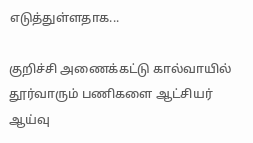எடுத்துள்ளதாக...

குறிச்சி அணைக்கட்டு கால்வாயில் தூர்வாரும் பணிகளை ஆட்சியர் ஆய்வு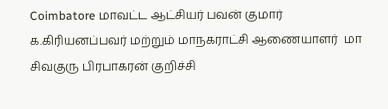Coimbatore மாவட்ட ஆட்சியர் பவன் குமார் க.கிரியனப்பவர் மற்றும் மாநகராட்சி ஆணையாளர்  மா சிவகுரு பிரபாகரன் குறிச்சி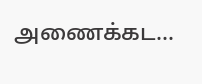அணைக்கட...